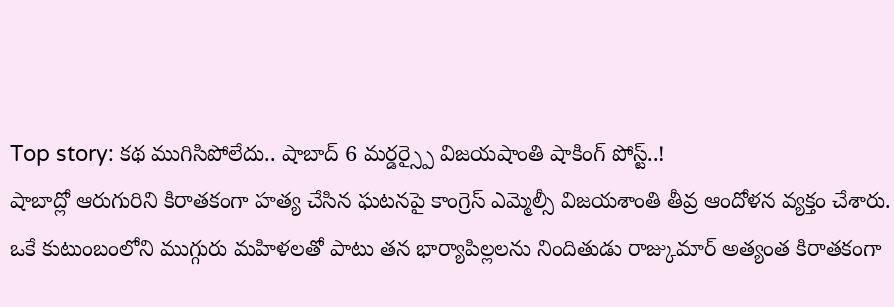Top story: కథ ముగిసిపోలేదు.. షాబాద్ 6 మర్డర్స్పై విజయషాంతి షాకింగ్ పోస్ట్..!
షాబాద్లో ఆరుగురిని కిరాతకంగా హత్య చేసిన ఘటనపై కాంగ్రెస్ ఎమ్మెల్సీ విజయశాంతి తీవ్ర ఆందోళన వ్యక్తం చేశారు. ఒకే కుటుంబంలోని ముగ్గురు మహిళలతో పాటు తన భార్యాపిల్లలను నిందితుడు రాజ్కుమార్ అత్యంత కిరాతకంగా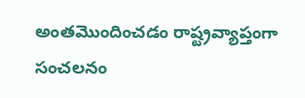అంతమొందించడం రాష్ట్రవ్యాప్తంగా సంచలనం